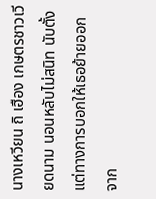นางเหวียน ถิ เฮือง เกษตรชาวเวียดนาม นอนหลับไม่สนิท นับตั้งแต่ทางการบอกให้เธอย้ายออกจาก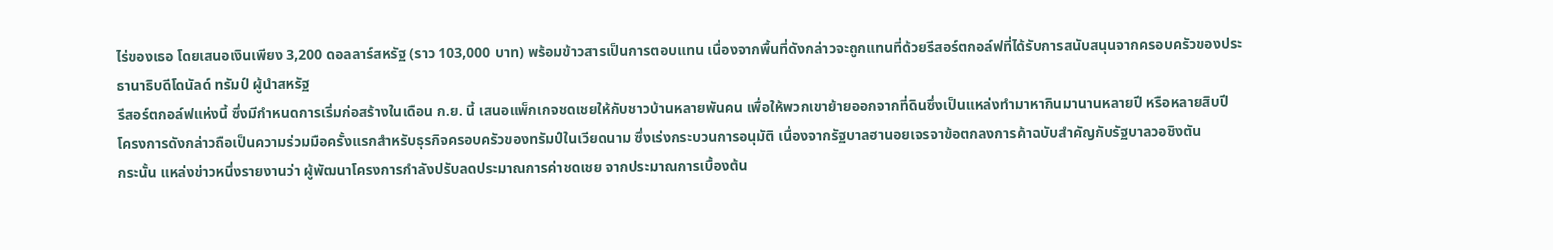ไร่ของเธอ โดยเสนอเงินเพียง 3,200 ดอลลาร์สหรัฐ (ราว 103,000 บาท) พร้อมข้าวสารเป็นการตอบแทน เนื่องจากพื้นที่ดังกล่าวจะถูกแทนที่ด้วยรีสอร์ตกอล์ฟที่ได้รับการสนับสนุนจากครอบครัวของประธานาธิบดีโดนัลด์ ทรัมป์ ผู้นำสหรัฐ
รีสอร์ตกอล์ฟแห่งนี้ ซึ่งมีกำหนดการเริ่มก่อสร้างในเดือน ก.ย. นี้ เสนอแพ็กเกจชดเชยให้กับชาวบ้านหลายพันคน เพื่อให้พวกเขาย้ายออกจากที่ดินซึ่งเป็นแหล่งทำมาหากินมานานหลายปี หรือหลายสิบปี
โครงการดังกล่าวถือเป็นความร่วมมือครั้งแรกสำหรับธุรกิจครอบครัวของทรัมป์ในเวียดนาม ซึ่งเร่งกระบวนการอนุมัติ เนื่องจากรัฐบาลฮานอยเจรจาข้อตกลงการค้าฉบับสำคัญกับรัฐบาลวอชิงตัน
กระนั้น แหล่งข่าวหนึ่งรายงานว่า ผู้พัฒนาโครงการกำลังปรับลดประมาณการค่าชดเชย จากประมาณการเบื้องต้น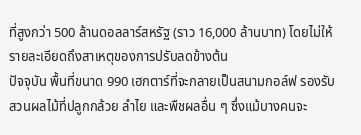ที่สูงกว่า 500 ล้านดอลลาร์สหรัฐ (ราว 16,000 ล้านบาท) โดยไม่ให้รายละเอียดถึงสาเหตุของการปรับลดข้างต้น
ปัจจุบัน พื้นที่ขนาด 990 เฮกตาร์ที่จะกลายเป็นสนามกอล์ฟ รองรับสวนผลไม้ที่ปลูกกล้วย ลำไย และพืชผลอื่น ๆ ซึ่งแม้บางคนจะ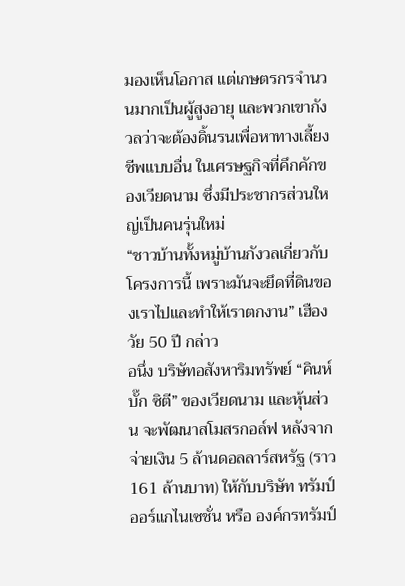มองเห็นโอกาส แต่เกษตรกรจำนวนมากเป็นผู้สูงอายุ และพวกเขากังวลว่าจะต้องดิ้นรนเพื่อหาทางเลี้ยงชีพแบบอื่น ในเศรษฐกิจที่คึกคักของเวียดนาม ซึ่งมีประชากรส่วนใหญ่เป็นคนรุ่นใหม่
“ชาวบ้านทั้งหมู่บ้านกังวลเกี่ยวกับโครงการนี้ เพราะมันจะยึดที่ดินของเราไปและทำให้เราตกงาน” เฮือง วัย 50 ปี กล่าว
อนึ่ง บริษัทอสังหาริมทรัพย์ “คินห์บั๊ก ซิตี” ของเวียดนาม และหุ้นส่วน จะพัฒนาสโมสรกอล์ฟ หลังจากจ่ายเงิน 5 ล้านดอลลาร์สหรัฐ (ราว 161 ล้านบาท) ให้กับบริษัท ทรัมป์ ออร์แกไนเซชั่น หรือ องค์กรทรัมป์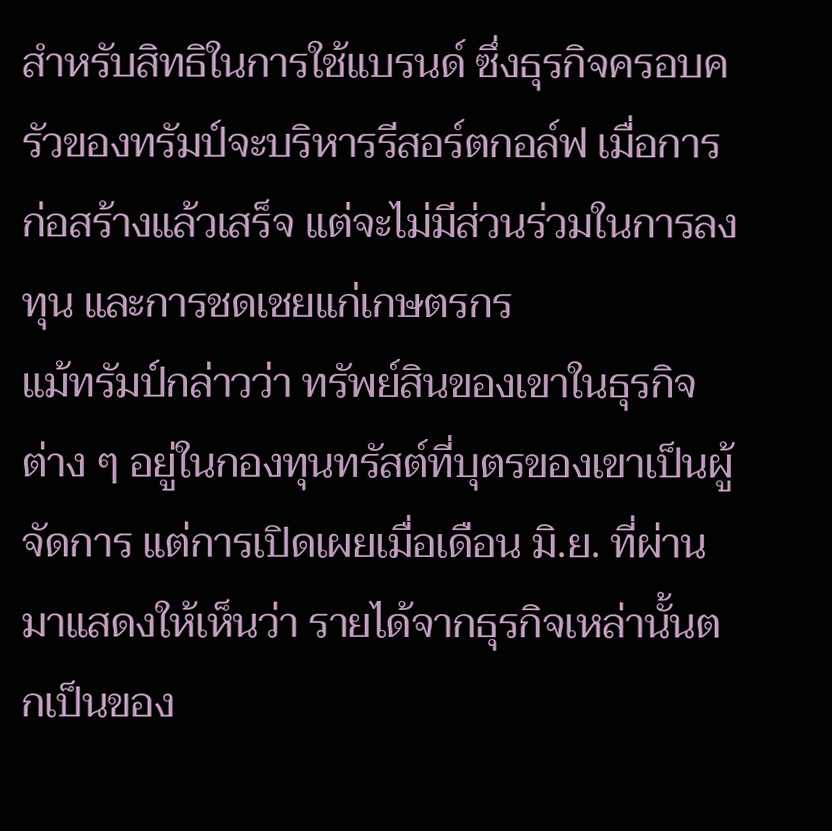สำหรับสิทธิในการใช้แบรนด์ ซึ่งธุรกิจครอบครัวของทรัมป์จะบริหารรีสอร์ตกอล์ฟ เมื่อการก่อสร้างแล้วเสร็จ แต่จะไม่มีส่วนร่วมในการลงทุน และการชดเชยแก่เกษตรกร
แม้ทรัมป์กล่าวว่า ทรัพย์สินของเขาในธุรกิจต่าง ๆ อยู่ในกองทุนทรัสต์ที่บุตรของเขาเป็นผู้จัดการ แต่การเปิดเผยเมื่อเดือน มิ.ย. ที่ผ่านมาแสดงให้เห็นว่า รายได้จากธุรกิจเหล่านั้นตกเป็นของ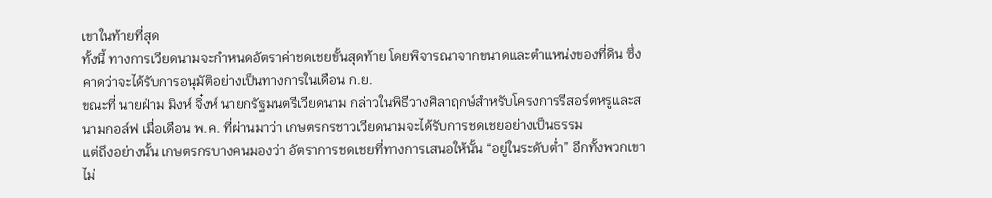เขาในท้ายที่สุด
ทั้งนี้ ทางการเวียดนามจะกำหนดอัตราค่าชดเชยขั้นสุดท้าย โดยพิจารณาจากขนาดและตำแหน่งของที่ดิน ซึ่งคาดว่าจะได้รับการอนุมัติอย่างเป็นทางการในเดือน ก.ย.
ขณะที่ นายฝ่าม มิงห์ จิ๋งห์ นายกรัฐมนตรีเวียดนาม กล่าวในพิธีวางศิลาฤกษ์สำหรับโครงการรีสอร์ตหรูและสนามกอล์ฟ เมื่อเดือน พ.ค. ที่ผ่านมาว่า เกษตรกรชาวเวียดนามจะได้รับการชดเชยอย่างเป็นธรรม
แต่ถึงอย่างนั้น เกษตรกรบางคนมองว่า อัตราการชดเชยที่ทางการเสนอให้นั้น “อยู่ในระดับต่ำ” อีกทั้งพวกเขาไม่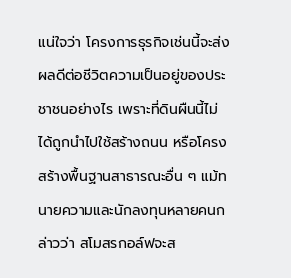แน่ใจว่า โครงการธุรกิจเช่นนี้จะส่งผลดีต่อชีวิตความเป็นอยู่ของประชาชนอย่างไร เพราะที่ดินผืนนี้ไม่ได้ถูกนำไปใช้สร้างถนน หรือโครงสร้างพื้นฐานสาธารณะอื่น ๆ แม้ทนายความและนักลงทุนหลายคนกล่าวว่า สโมสรกอล์ฟจะส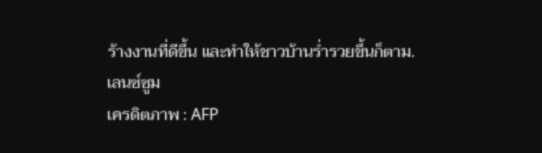ร้างงานที่ดีขึ้น และทำให้ชาวบ้านร่ำรวยขึ้นก็ตาม.
เลนซ์ซูม
เครดิตภาพ : AFP